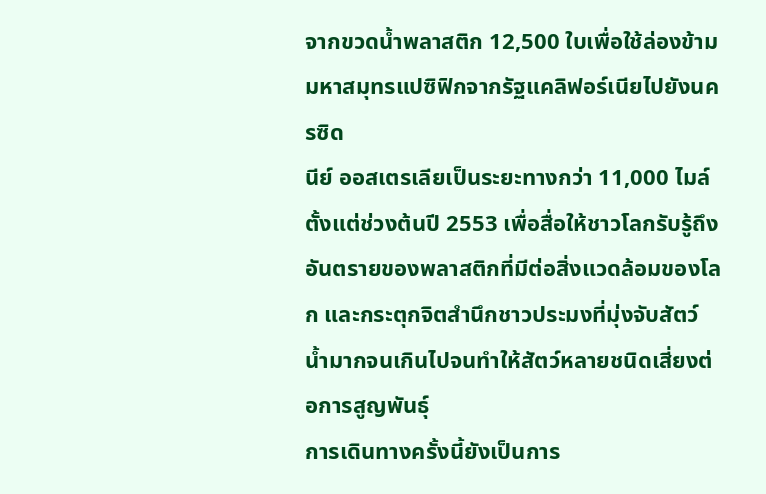จากขวดน้ำพลาสติก 12,500 ใบเพื่อใช้ล่องข้ามมหาสมุทรแปซิฟิกจากรัฐแคลิฟอร์เนียไปยังนครซิด
นีย์ ออสเตรเลียเป็นระยะทางกว่า 11,000 ไมล์ ตั้งแต่ช่วงต้นปี 2553 เพื่อสื่อให้ชาวโลกรับรู้ถึงอันตรายของพลาสติกที่มีต่อสิ่งแวดล้อมของโลก และกระตุกจิตสำนึกชาวประมงที่มุ่งจับสัตว์น้ำมากจนเกินไปจนทำให้สัตว์หลายชนิดเสี่ยงต่อการสูญพันธุ์
การเดินทางครั้งนี้ยังเป็นการ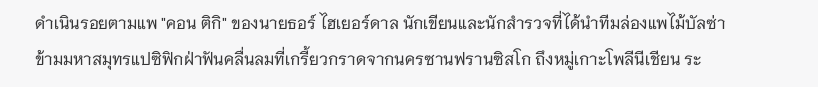ดำเนินรอยตามแพ "คอน ติกิ" ของนายธอร์ ไฮเยอร์ดาล นักเขียนและนักสำรวจที่ได้นำทีมล่องแพไม้บัลซ่าข้ามมหาสมุทรแปซิฟิกฝ่าฟันคลื่นลมที่เกรี้ยวกราดจากนครซานฟรานซิสโก ถึงหมู่เกาะโพลีนีเชียน ระ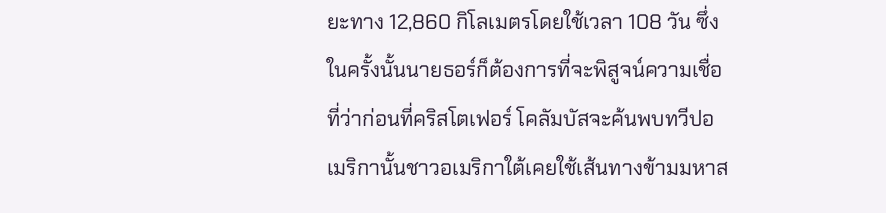ยะทาง 12,860 กิโลเมตรโดยใช้เวลา 108 วัน ซึ่งในครั้งนั้นนายธอร์ก็ต้องการที่จะพิสูจน์ความเชื่อที่ว่าก่อนที่คริสโตเฟอร์ โคลัมบัสจะค้นพบทวีปอเมริกานั้นชาวอเมริกาใต้เคยใช้เส้นทางข้ามมหาส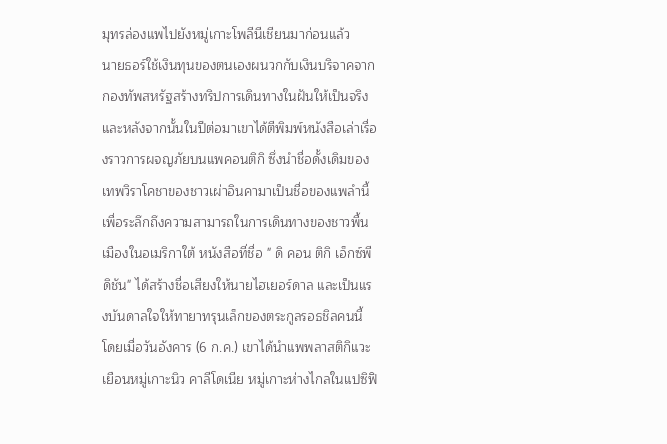มุทรล่องแพไปยังหมู่เกาะโพลีนีเชียนมาก่อนแล้ว
นายธอร์ใช้เงินทุนของตนเองผนวกกับเงินบริจาคจากกองทัพสหรัฐสร้างทริปการเดินทางในฝันให้เป็นจริง และหลังจากนั้นในปีต่อมาเขาได้ตีพิมพ์หนังสือเล่าเรื่องราวการผจญภัยบนแพคอนติกิ ซึ่งนำชื่อดั้งเดิมของเทพวิราโคชาของชาวเผ่าอินคามาเป็นชื่อของแพลำนี้เพื่อระลึกถึงความสามารถในการเดินทางของชาวพื้นเมืองในอเมริกาใต้ หนังสือที่ชื่อ " ดิ คอน ติกิ เอ็กซ์พีดิชัน" ได้สร้างชื่อเสียงให้นายไฮเยอร์ดาล และเป็นแรงบันดาลใจให้ทายาทรุนเล็กของตระกูลรอธชิลคนนี้
โดยเมื่อวันอังคาร (6 ก.ค.) เขาได้นำแพพลาสติกิแวะเยือนหมู่เกาะนิว คาลีโดเนีย หมู่เกาะห่างไกลในแปซิฟิ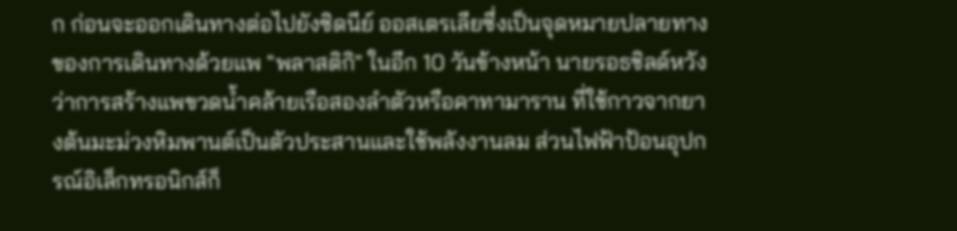ก ก่อนจะออกเดินทางต่อไปยังซิดนีย์ ออสเตรเลียซึ่งเป็นจุดหมายปลายทางของการเดินทางด้วยแพ "พลาสติกิ" ในอีก 10 วันข้างหน้า นายรอธชิลด์หวังว่าการสร้างแพขวดน้ำคล้ายเรือสองลำตัวหรือคาทามาราน ที่ใช้กาวจากยางต้นมะม่วงหิมพานต์เป็นตัวประสานและใช้พลังงานลม ส่วนไฟฟ้าป้อนอุปกรณ์อิเล็กทรอนิกส์ก็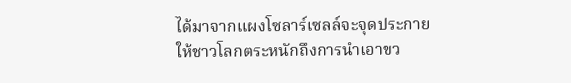ได้มาจากแผงโซลาร์เซลล์จะจุดประกายให้ชาวโลกตระหนักถึงการนำเอาขว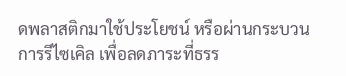ดพลาสติกมาใช้ประโยชน์ หรือผ่านกระบวนการรีไซเคิล เพื่อลดภาระที่ธรร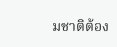มชาติต้อง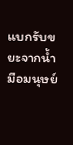แบกรับขยะจากน้ำมือมนุษย์